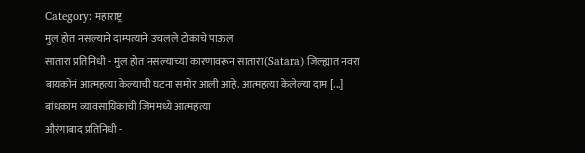Category: महाराष्ट्र
मुल होत नसल्याने दाम्पत्याने उचलले टोकाचे पाऊल
सातारा प्रतिनिधी - मुल होत नसल्याच्या कारणावरून सातारा(Satara) जिल्ह्यात नवरा बायकोनं आत्महत्या केल्याची घटना समोर आली आहे. आत्महत्या केलेल्या दाम [...]
बांधकाम व्यावसायिकाची जिममध्ये आत्महत्या
औरंगाबाद प्रतिनिधी -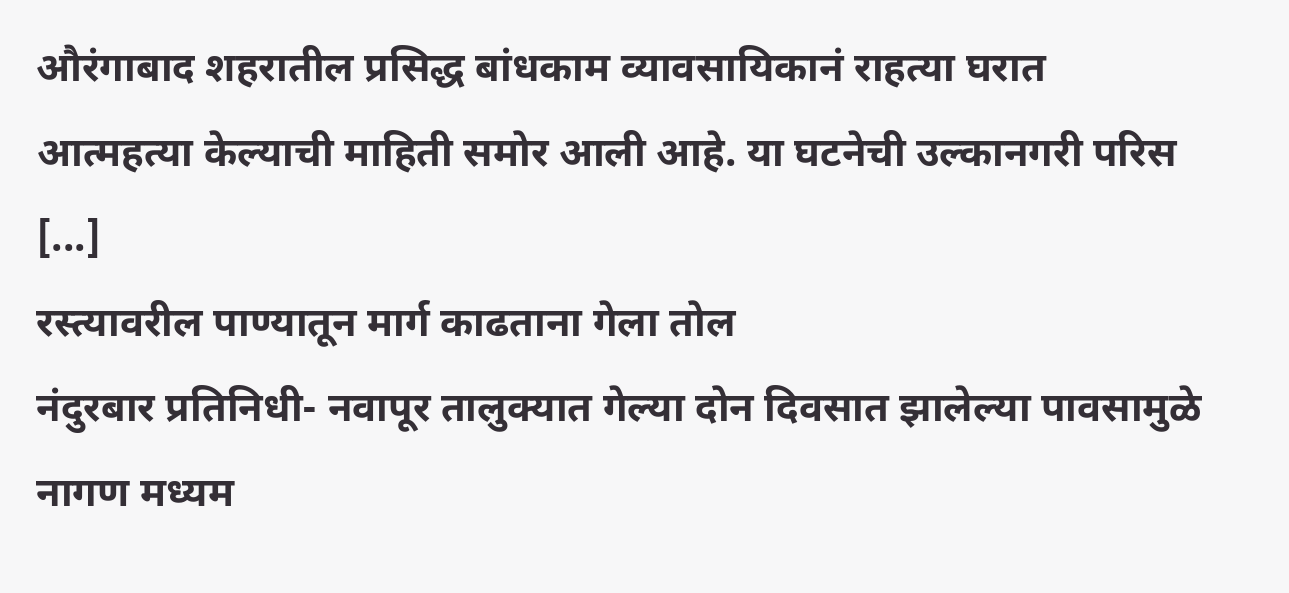औरंगाबाद शहरातील प्रसिद्ध बांधकाम व्यावसायिकानं राहत्या घरात आत्महत्या केल्याची माहिती समोर आली आहे. या घटनेची उल्कानगरी परिस [...]
रस्त्यावरील पाण्यातून मार्ग काढताना गेला तोल
नंदुरबार प्रतिनिधी- नवापूर तालुक्यात गेल्या दोन दिवसात झालेल्या पावसामुळे नागण मध्यम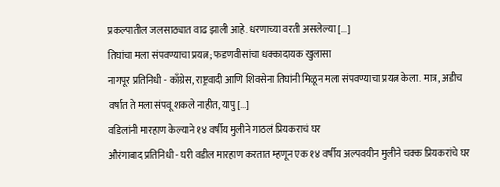प्रकल्पातील जलसाठ्यात वाढ झाली आहे. धरणाच्या वरती असलेल्या [...]
तिघांचा मला संपवण्याचा प्रयत्न; फडणवीसांचा धक्कादायक खुलासा
नागपूर प्रतिनिधी - काँग्रेस, राष्ट्रवादी आणि शिवसेना तिघांनी मिळून मला संपवण्याचा प्रयत्न केला. मात्र, अडीच वर्षात ते मला संपवू शकले नाहीत, यापु [...]
वडिलांनी मारहाण केल्याने १४ वर्षीय मुलीने गाठलं प्रियकराचं घर
औरंगाबाद प्रतिनिधी - घरी वडील मारहाण करतात म्हणून एक १४ वर्षीय अल्पवयीन मुलीने चक्क प्रियकरांचे घर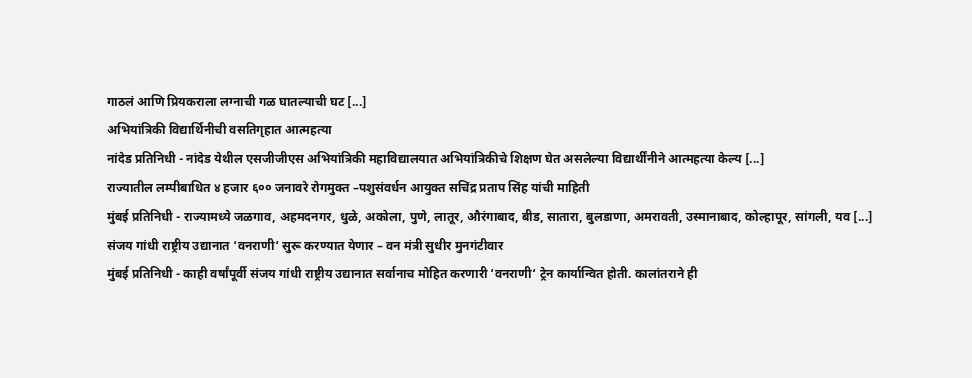गाठलं आणि प्रियकराला लग्नाची गळ घातल्याची घट [...]
अभियांत्रिकी विद्यार्थिनीची वसतिगृहात आत्महत्या
नांदेड प्रतिनिधी - नांदेड येथील एसजीजीएस अभियांत्रिकी महाविद्यालयात अभियांत्रिकीचे शिक्षण घेत असलेल्या विद्यार्थींनीने आत्महत्या केल्य [...]
राज्यातील लम्पीबाधित ४ हजार ६०० जनावरे रोगमुक्त –पशुसंवर्धन आयुक्त सचिंद्र प्रताप सिंह यांची माहिती
मुंबई प्रतिनिधी - राज्यामध्ये जळगाव, अहमदनगर, धुळे, अकोला, पुणे, लातूर, औरंगाबाद, बीड, सातारा, बुलडाणा, अमरावती, उस्मानाबाद, कोल्हापूर, सांगली, यव [...]
संजय गांधी राष्ट्रीय उद्यानात ‘वनराणी‘ सुरू करण्यात येणार – वन मंत्री सुधीर मुनगंटीवार
मुंबई प्रतिनिधी - काही वर्षांपूर्वी संजय गांधी राष्ट्रीय उद्यानात सर्वानाच मोहित करणारी ‘वनराणी‘ ट्रेन कार्यान्वित होती. कालांतराने ही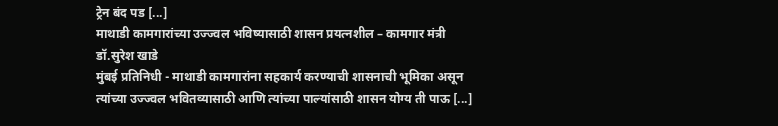ट्रेन बंद पड [...]
माथाडी कामगारांच्या उज्ज्वल भविष्यासाठी शासन प्रयत्नशील – कामगार मंत्री डॉ.सुरेश खाडे
मुंबई प्रतिनिधी - माथाडी कामगारांना सहकार्य करण्याची शासनाची भूमिका असून त्यांच्या उज्ज्वल भवितव्यासाठी आणि त्यांच्या पाल्यांसाठी शासन योग्य ती पाऊ [...]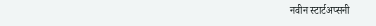नवीन स्टार्टअप्सनी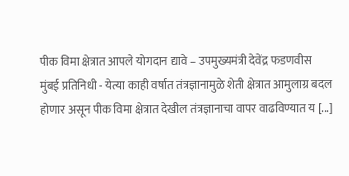पीक विमा क्षेत्रात आपले योगदान द्यावे – उपमुख्यमंत्री देवेंद्र फडणवीस
मुंबई प्रतिनिधी - येत्या काही वर्षात तंत्रज्ञानामुळे शेती क्षेत्रात आमुलाग्र बदल होणार असून पीक विमा क्षेत्रात देखील तंत्रज्ञानाचा वापर वाढविण्यात य [...]